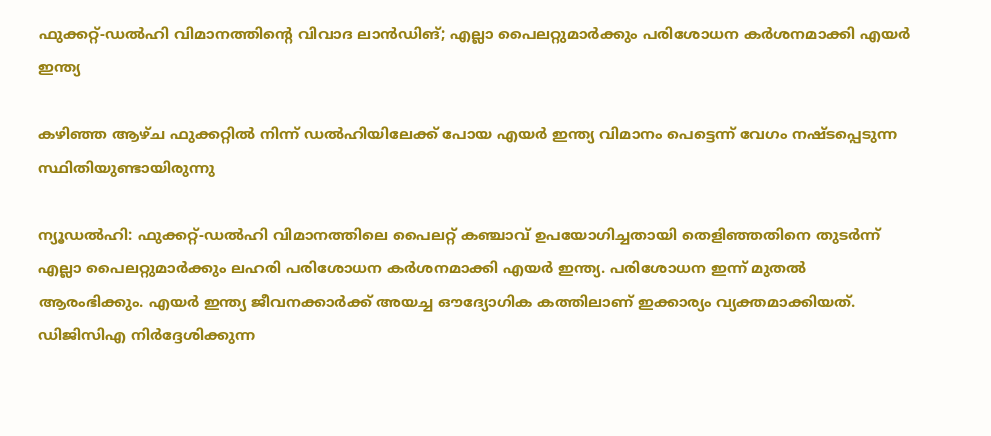ഫുക്കറ്റ്-ഡല്‍ഹി വിമാനത്തിൻ്റെ വിവാദ ലാൻഡിങ്; എല്ലാ പൈലറ്റുമാര്‍ക്കും പരിശോധന കര്‍ശനമാക്കി എയര്‍ ഇന്ത്യ

കഴിഞ്ഞ ആഴ്ച ഫുക്കറ്റില്‍ നിന്ന് ഡല്‍ഹിയിലേക്ക് പോയ എയര്‍ ഇന്ത്യ വിമാനം പെട്ടെന്ന് വേഗം നഷ്ടപ്പെടുന്ന സ്ഥിതിയുണ്ടായിരുന്നു

ന്യൂഡല്‍ഹി: ഫുക്കറ്റ്-ഡല്‍ഹി വിമാനത്തിലെ പൈലറ്റ് കഞ്ചാവ് ഉപയോഗിച്ചതായി തെളിഞ്ഞതിനെ തുടര്‍ന്ന് എല്ലാ പൈലറ്റുമാര്‍ക്കും ലഹരി പരിശോധന കര്‍ശനമാക്കി എയര്‍ ഇന്ത്യ. പരിശോധന ഇന്ന് മുതല്‍ ആരംഭിക്കും. എയര്‍ ഇന്ത്യ ജീവനക്കാര്‍ക്ക് അയച്ച ഔദ്യോഗിക കത്തിലാണ് ഇക്കാര്യം വ്യക്തമാക്കിയത്. ഡിജിസിഎ നിര്‍ദ്ദേശിക്കുന്ന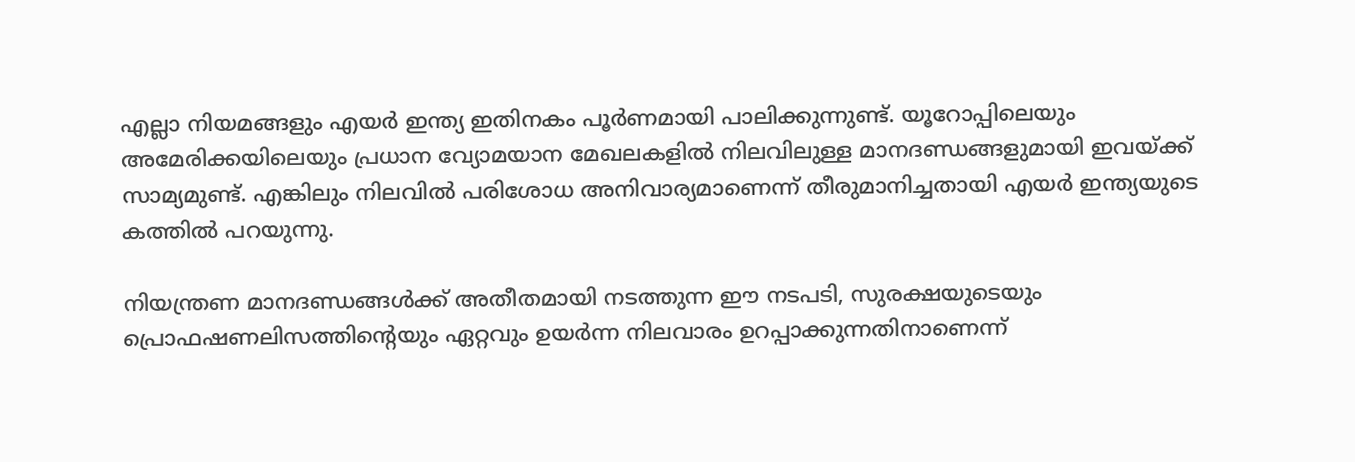എല്ലാ നിയമങ്ങളും എയര്‍ ഇന്ത്യ ഇതിനകം പൂര്‍ണമായി പാലിക്കുന്നുണ്ട്. യൂറോപ്പിലെയും അമേരിക്കയിലെയും പ്രധാന വ്യോമയാന മേഖലകളില്‍ നിലവിലുള്ള മാനദണ്ഡങ്ങളുമായി ഇവയ്ക്ക് സാമ്യമുണ്ട്. എങ്കിലും നിലവില്‍ പരിശോധ അനിവാര്യമാണെന്ന് തീരുമാനിച്ചതായി എയര്‍ ഇന്ത്യയുടെ കത്തില്‍ പറയുന്നു.

നിയന്ത്രണ മാനദണ്ഡങ്ങള്‍ക്ക് അതീതമായി നടത്തുന്ന ഈ നടപടി, സുരക്ഷയുടെയും പ്രൊഫഷണലിസത്തിന്റെയും ഏറ്റവും ഉയര്‍ന്ന നിലവാരം ഉറപ്പാക്കുന്നതിനാണെന്ന്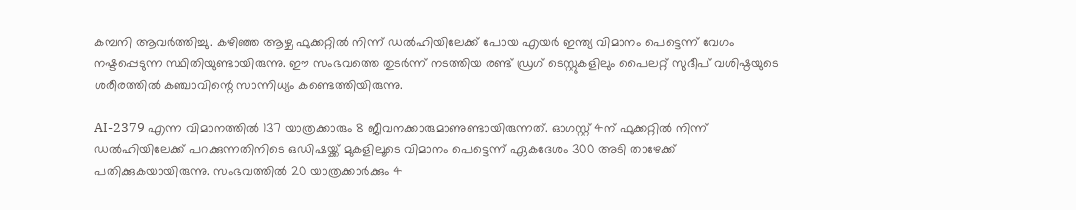കമ്പനി ആവര്‍ത്തിച്ചു. കഴിഞ്ഞ ആഴ്ച ഫുക്കറ്റില്‍ നിന്ന് ഡല്‍ഹിയിലേക്ക് പോയ എയര്‍ ഇന്ത്യ വിമാനം പെട്ടെന്ന് വേഗം നഷ്ടപ്പെടുന്ന സ്ഥിതിയുണ്ടായിരുന്നു. ഈ സംഭവത്തെ തുടര്‍ന്ന് നടത്തിയ രണ്ട് ഡ്രഗ് ടെസ്റ്റുകളിലും പൈലറ്റ് സുദീപ് വശിഷ്ഠയുടെ ശരീരത്തില്‍ കഞ്ചാവിന്റെ സാന്നിധ്യം കണ്ടെത്തിയിരുന്നു.

AI-2379 എന്ന വിമാനത്തില്‍ 137 യാത്രക്കാരും 8 ജീവനക്കാരുമാണുണ്ടായിരുന്നത്. ഓഗസ്റ്റ് 4ന് ഫുക്കറ്റില്‍ നിന്ന് ഡല്‍ഹിയിലേക്ക് പറക്കുന്നതിനിടെ ഒഡിഷയ്ക്ക് മുകളിലൂടെ വിമാനം പെട്ടെന്ന് ഏകദേശം 300 അടി താഴേക്ക് പതിക്കുകയായിരുന്നു. സംഭവത്തില്‍ 20 യാത്രക്കാര്‍ക്കും 4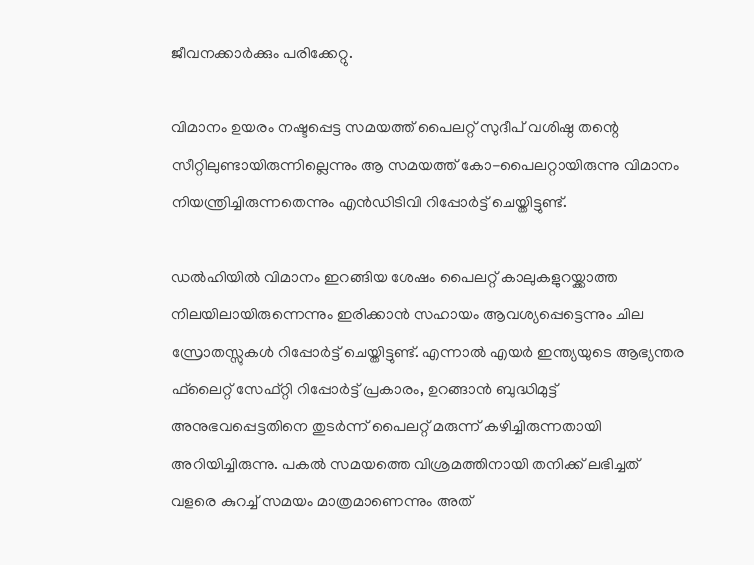ജീവനക്കാര്‍ക്കും പരിക്കേറ്റു.

വിമാനം ഉയരം നഷ്ടപ്പെട്ട സമയത്ത് പൈലറ്റ് സുദീപ് വശിഷ്ഠ തന്റെ സീറ്റിലുണ്ടായിരുന്നില്ലെന്നും ആ സമയത്ത് കോ-പൈലറ്റായിരുന്നു വിമാനം നിയന്ത്രിച്ചിരുന്നതെന്നും എന്‍ഡിടിവി റിപ്പോര്‍ട്ട് ചെയ്തിട്ടുണ്ട്.

ഡല്‍ഹിയില്‍ വിമാനം ഇറങ്ങിയ ശേഷം പൈലറ്റ് കാലുകളുറയ്ക്കാത്ത നിലയിലായിരുന്നെന്നും ഇരിക്കാന്‍ സഹായം ആവശ്യപ്പെട്ടെന്നും ചില സ്രോതസ്സുകള്‍ റിപ്പോര്‍ട്ട് ചെയ്തിട്ടുണ്ട്. എന്നാല്‍ എയര്‍ ഇന്ത്യയുടെ ആഭ്യന്തര ഫ്‌ലൈറ്റ് സേഫ്റ്റി റിപ്പോര്‍ട്ട് പ്രകാരം, ഉറങ്ങാന്‍ ബുദ്ധിമുട്ട് അനുഭവപ്പെട്ടതിനെ തുടര്‍ന്ന് പൈലറ്റ് മരുന്ന് കഴിച്ചിരുന്നതായി അറിയിച്ചിരുന്നു. പകല്‍ സമയത്തെ വിശ്രമത്തിനായി തനിക്ക് ലഭിച്ചത് വളരെ കുറച്ച് സമയം മാത്രമാണെന്നും അത്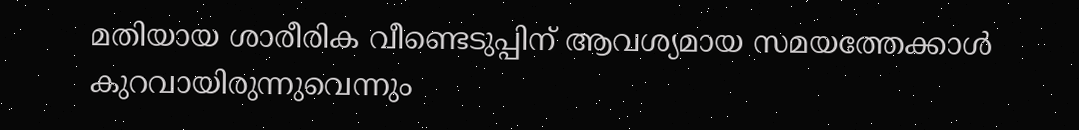മതിയായ ശാരീരിക വീണ്ടെടുപ്പിന് ആവശ്യമായ സമയത്തേക്കാള്‍ കുറവായിരുന്നുവെന്നും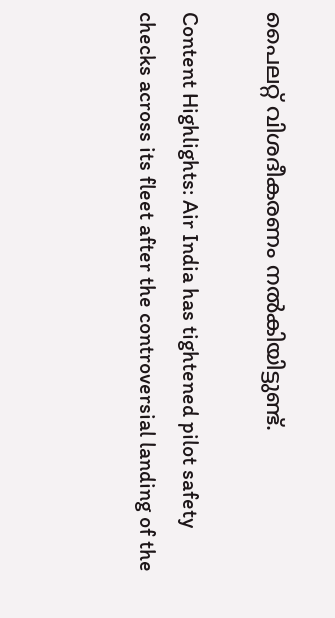പൈലറ്റ് വിശദീകരണം നല്‍കിയിട്ടുണ്ട്.

Content Highlights: Air India has tightened pilot safety checks across its fleet after the controversial landing of the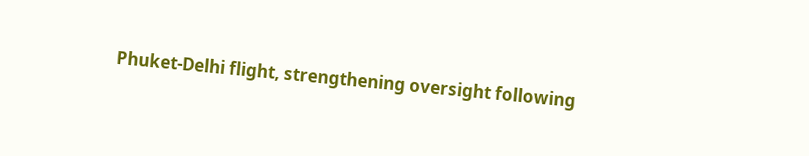Phuket-Delhi flight, strengthening oversight following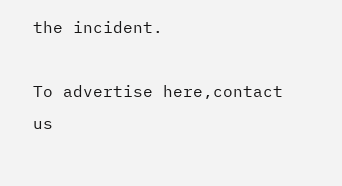the incident.

To advertise here,contact us